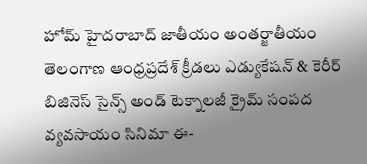హోమ్ హైదరాబాద్‌ జాతీయం అంతర్జాతీయం తెలంగాణ ఆంధ్రప్రదేశ్ క్రీడలు ఎడ్యుకేషన్ & కెరీర్‌ బిజినెస్ సైన్స్‌ అండ్‌ టెక్నాలజీ క్రైమ్‌ సంపద వ్యవసాయం సినిమా ఈ-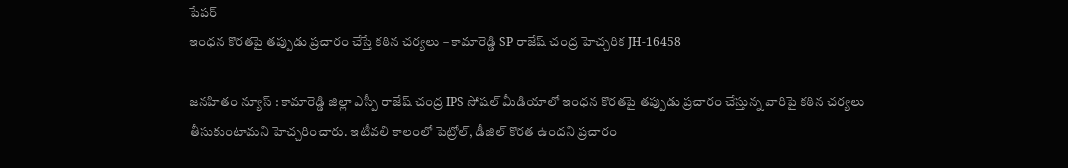పేపర్
ఇంధన కొరతపై తప్పుడు ప్రచారం చేస్తే కఠిన చర్యలు – కామారెడ్డి SP రాజేష్ చంద్ర హెచ్చరిక JH-16458

జనహితం న్యూస్ : కామారెడ్డి జిల్లా ఎస్పీ రాజేష్ చంద్ర IPS సోషల్ మీడియాలో ఇంధన కొరతపై తప్పుడు ప్రచారం చేస్తున్న వారిపై కఠిన చర్యలు తీసుకుంటామని హెచ్చరించారు. ఇటీవలి కాలంలో పెట్రోల్, డీజిల్ కొరత ఉందని ప్రచారం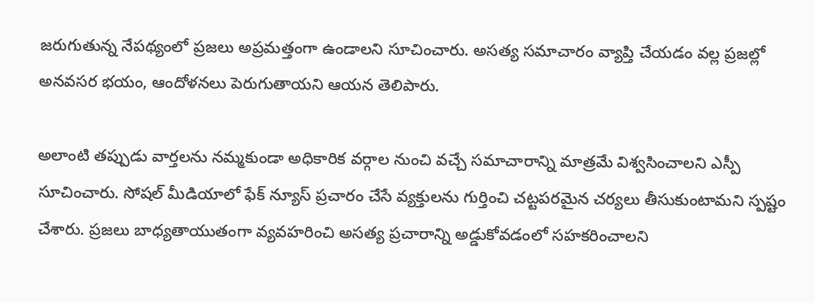జరుగుతున్న నేపథ్యంలో ప్రజలు అప్రమత్తంగా ఉండాలని సూచించారు. అసత్య సమాచారం వ్యాప్తి చేయడం వల్ల ప్రజల్లో అనవసర భయం, ఆందోళనలు పెరుగుతాయని ఆయన తెలిపారు.

అలాంటి తప్పుడు వార్తలను నమ్మకుండా అధికారిక వర్గాల నుంచి వచ్చే సమాచారాన్ని మాత్రమే విశ్వసించాలని ఎస్పీ సూచించారు. సోషల్ మీడియాలో ఫేక్ న్యూస్ ప్రచారం చేసే వ్యక్తులను గుర్తించి చట్టపరమైన చర్యలు తీసుకుంటామని స్పష్టం చేశారు. ప్రజలు బాధ్యతాయుతంగా వ్యవహరించి అసత్య ప్రచారాన్ని అడ్డుకోవడంలో సహకరించాలని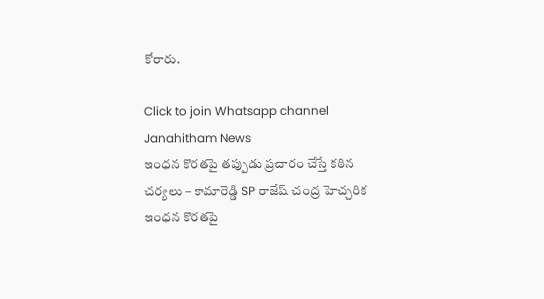కోరారు.

Click to join Whatsapp channel
Janahitham News
ఇంధన కొరతపై తప్పుడు ప్రచారం చేస్తే కఠిన చర్యలు – కామారెడ్డి SP రాజేష్ చంద్ర హెచ్చరిక
ఇంధన కొరతపై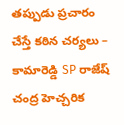తప్పుడు ప్రచారం చేస్తే కఠిన చర్యలు – కామారెడ్డి SP రాజేష్ చంద్ర హెచ్చరిక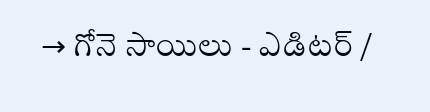→ గోనె సాయిలు - ఎడిటర్‌ /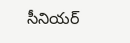సీనియర్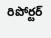రిపోర్టర్